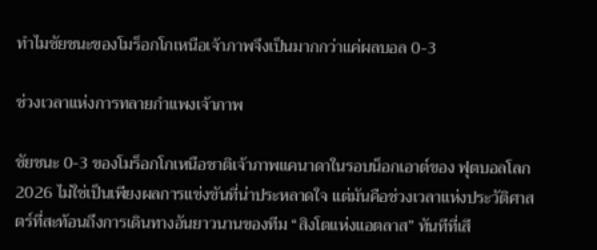ทำไมชัยชนะของโมร็อกโกเหนือเจ้าภาพจึงเป็นมากกว่าแค่ผลบอล 0-3

ช่วงเวลาแห่งการทลายกำแพงเจ้าภาพ

ชัยชนะ 0-3 ของโมร็อกโกเหนือชาติเจ้าภาพแคนาดาในรอบน็อกเอาต์ของ ฟุตบอลโลก 2026 ไม่ใช่เป็นเพียงผลการแข่งขันที่น่าประหลาดใจ แต่มันคือช่วงเวลาแห่งประวัติศาสตร์ที่สะท้อนถึงการเดินทางอันยาวนานของทีม “สิงโตแห่งแอตลาส” ทันทีที่เสี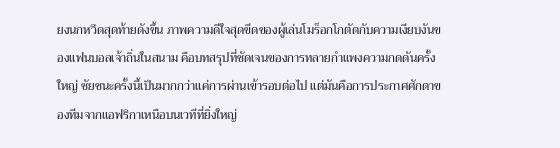ยงนกหวีดสุดท้ายดังขึ้น ภาพความดีใจสุดขีดของผู้เล่นโมร็อกโกตัดกับความเงียบงันของแฟนบอลเจ้าถิ่นในสนาม คือบทสรุปที่ชัดเจนของการทลายกำแพงความกดดันครั้งใหญ่ ชัยชนะครั้งนี้เป็นมากกว่าแค่การผ่านเข้ารอบต่อไป แต่มันคือการประกาศศักดาของทีมจากแอฟริกาเหนือบนเวทีที่ยิ่งใหญ่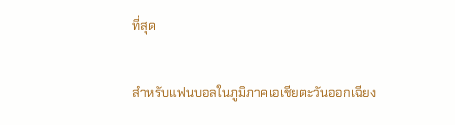ที่สุด

สำหรับแฟนบอลในภูมิภาคเอเชียตะวันออกเฉียง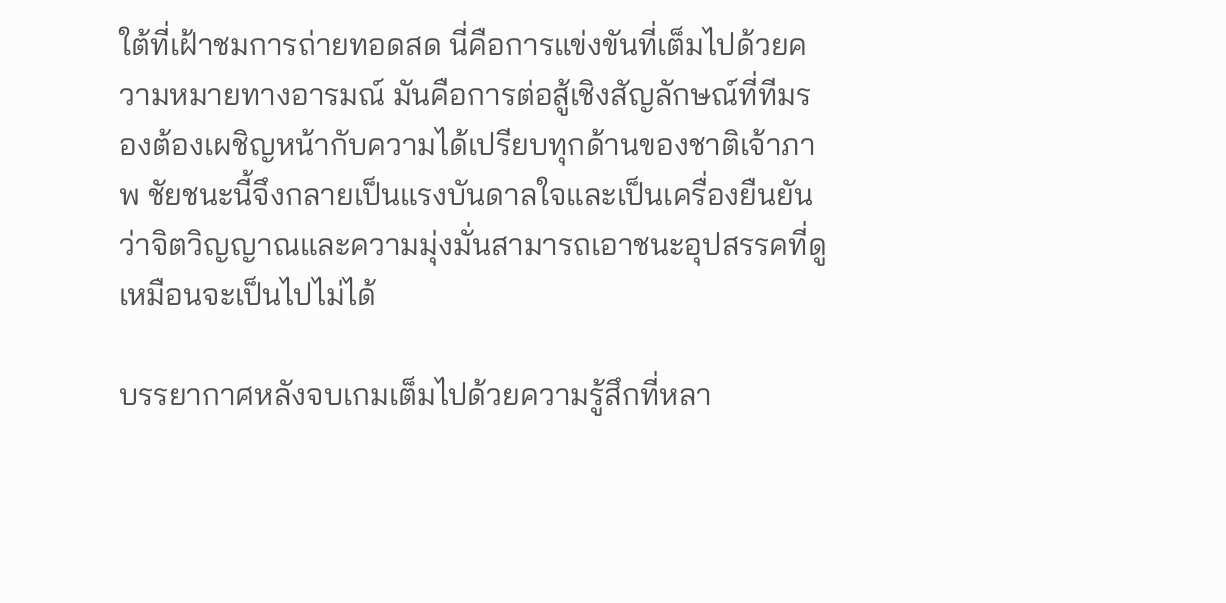ใต้ที่เฝ้าชมการถ่ายทอดสด นี่คือการแข่งขันที่เต็มไปด้วยความหมายทางอารมณ์ มันคือการต่อสู้เชิงสัญลักษณ์ที่ทีมรองต้องเผชิญหน้ากับความได้เปรียบทุกด้านของชาติเจ้าภาพ ชัยชนะนี้จึงกลายเป็นแรงบันดาลใจและเป็นเครื่องยืนยันว่าจิตวิญญาณและความมุ่งมั่นสามารถเอาชนะอุปสรรคที่ดูเหมือนจะเป็นไปไม่ได้

บรรยากาศหลังจบเกมเต็มไปด้วยความรู้สึกที่หลา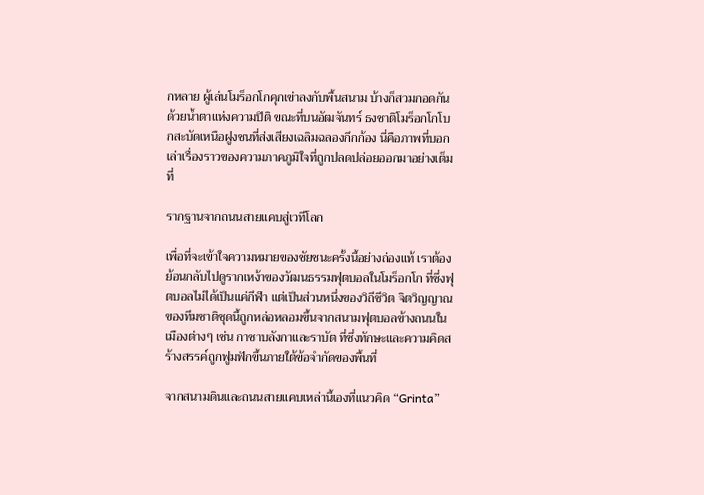กหลาย ผู้เล่นโมร็อกโกคุกเข่าลงกับพื้นสนาม บ้างก็สวมกอดกันด้วยน้ำตาแห่งความปิติ ขณะที่บนอัฒจันทร์ ธงชาติโมร็อกโกโบกสะบัดเหนือฝูงชนที่ส่งเสียงเฉลิมฉลองกึกก้อง นี่คือภาพที่บอกเล่าเรื่องราวของความภาคภูมิใจที่ถูกปลดปล่อยออกมาอย่างเต็มที่

รากฐานจากถนนสายแคบสู่เวทีโลก

เพื่อที่จะเข้าใจความหมายของชัยชนะครั้งนี้อย่างถ่องแท้ เราต้องย้อนกลับไปดูรากเหง้าของวัฒนธรรมฟุตบอลในโมร็อกโก ที่ซึ่งฟุตบอลไม่ได้เป็นแค่กีฬา แต่เป็นส่วนหนึ่งของวิถีชีวิต จิตวิญญาณของทีมชาติชุดนี้ถูกหล่อหลอมขึ้นจากสนามฟุตบอลข้างถนนในเมืองต่างๆ เช่น กาซาบลังกาและราบัต ที่ซึ่งทักษะและความคิดสร้างสรรค์ถูกฟูมฟักขึ้นภายใต้ข้อจำกัดของพื้นที่

จากสนามดินและถนนสายแคบเหล่านี้เองที่แนวคิด “Grinta”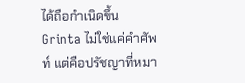ได้ถือกำเนิดขึ้น Grinta ไม่ใช่แค่คำศัพท์ แต่คือปรัชญาที่หมา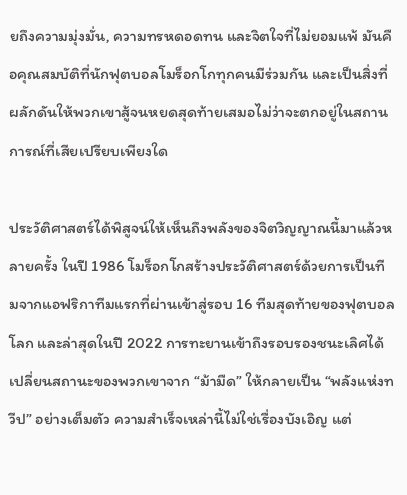ยถึงความมุ่งมั่น, ความทรหดอดทน และจิตใจที่ไม่ยอมแพ้ มันคือคุณสมบัติที่นักฟุตบอลโมร็อกโกทุกคนมีร่วมกัน และเป็นสิ่งที่ผลักดันให้พวกเขาสู้จนหยดสุดท้ายเสมอไม่ว่าจะตกอยู่ในสถานการณ์ที่เสียเปรียบเพียงใด

ประวัติศาสตร์ได้พิสูจน์ให้เห็นถึงพลังของจิตวิญญาณนี้มาแล้วหลายครั้ง ในปี 1986 โมร็อกโกสร้างประวัติศาสตร์ด้วยการเป็นทีมจากแอฟริกาทีมแรกที่ผ่านเข้าสู่รอบ 16 ทีมสุดท้ายของฟุตบอลโลก และล่าสุดในปี 2022 การทะยานเข้าถึงรอบรองชนะเลิศได้เปลี่ยนสถานะของพวกเขาจาก “ม้ามืด” ให้กลายเป็น “พลังแห่งทวีป” อย่างเต็มตัว ความสำเร็จเหล่านี้ไม่ใช่เรื่องบังเอิญ แต่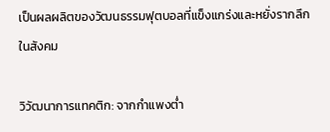เป็นผลผลิตของวัฒนธรรมฟุตบอลที่แข็งแกร่งและหยั่งรากลึกในสังคม

วิวัฒนาการแทคติก: จากกำแพงต่ำ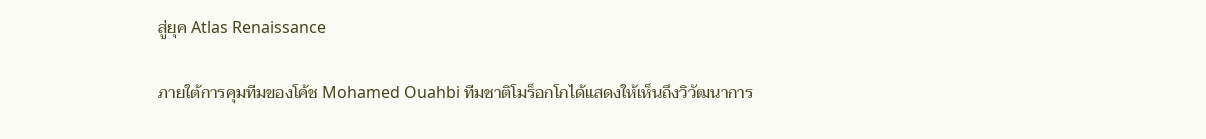สู่ยุค Atlas Renaissance

ภายใต้การคุมทีมของโค้ช Mohamed Ouahbi ทีมชาติโมร็อกโกได้แสดงให้เห็นถึงวิวัฒนาการ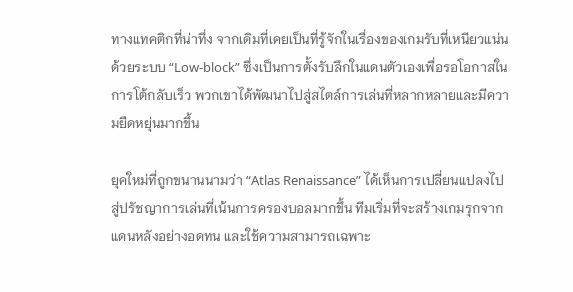ทางแทคติกที่น่าทึ่ง จากเดิมที่เคยเป็นที่รู้จักในเรื่องของเกมรับที่เหนียวแน่นด้วยระบบ “Low-block” ซึ่งเป็นการตั้งรับลึกในแดนตัวเองเพื่อรอโอกาสในการโต้กลับเร็ว พวกเขาได้พัฒนาไปสู่สไตล์การเล่นที่หลากหลายและมีความยืดหยุ่นมากขึ้น

ยุคใหม่ที่ถูกขนานนามว่า “Atlas Renaissance” ได้เห็นการเปลี่ยนแปลงไปสู่ปรัชญาการเล่นที่เน้นการครองบอลมากขึ้น ทีมเริ่มที่จะสร้างเกมรุกจากแดนหลังอย่างอดทน และใช้ความสามารถเฉพาะ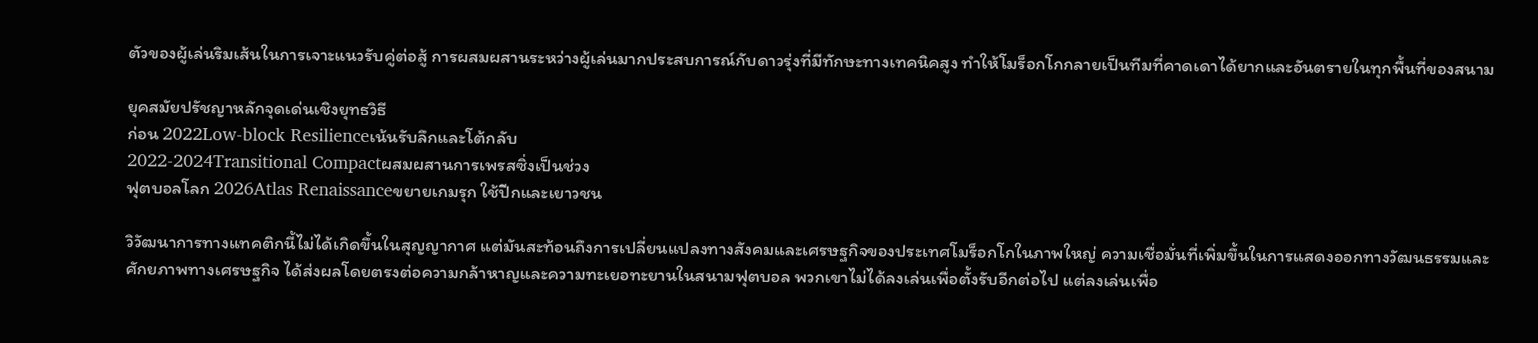ตัวของผู้เล่นริมเส้นในการเจาะแนวรับคู่ต่อสู้ การผสมผสานระหว่างผู้เล่นมากประสบการณ์กับดาวรุ่งที่มีทักษะทางเทคนิคสูง ทำให้โมร็อกโกกลายเป็นทีมที่คาดเดาได้ยากและอันตรายในทุกพื้นที่ของสนาม

ยุคสมัยปรัชญาหลักจุดเด่นเชิงยุทธวิธี
ก่อน 2022Low-block Resilienceเน้นรับลึกและโต้กลับ
2022-2024Transitional Compactผสมผสานการเพรสซิ่งเป็นช่วง
ฟุตบอลโลก 2026Atlas Renaissanceขยายเกมรุก ใช้ปีกและเยาวชน

วิวัฒนาการทางแทคติกนี้ไม่ได้เกิดขึ้นในสุญญากาศ แต่มันสะท้อนถึงการเปลี่ยนแปลงทางสังคมและเศรษฐกิจของประเทศโมร็อกโกในภาพใหญ่ ความเชื่อมั่นที่เพิ่มขึ้นในการแสดงออกทางวัฒนธรรมและศักยภาพทางเศรษฐกิจ ได้ส่งผลโดยตรงต่อความกล้าหาญและความทะเยอทะยานในสนามฟุตบอล พวกเขาไม่ได้ลงเล่นเพื่อตั้งรับอีกต่อไป แต่ลงเล่นเพื่อ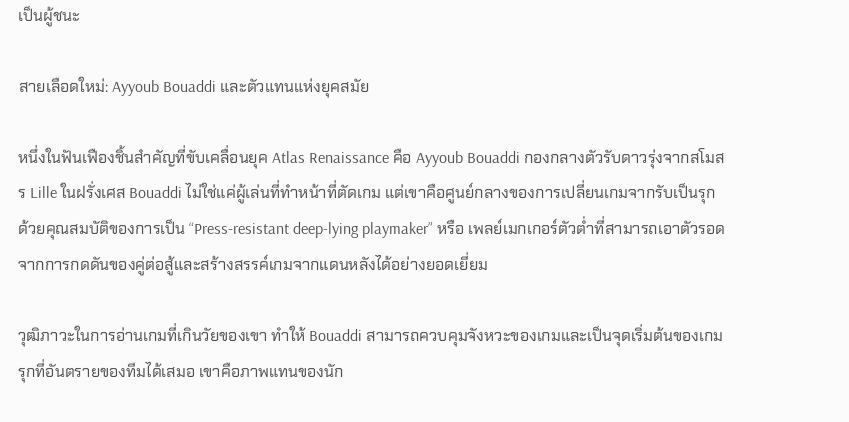เป็นผู้ชนะ

สายเลือดใหม่: Ayyoub Bouaddi และตัวแทนแห่งยุคสมัย

หนึ่งในฟันเฟืองชิ้นสำคัญที่ขับเคลื่อนยุค Atlas Renaissance คือ Ayyoub Bouaddi กองกลางตัวรับดาวรุ่งจากสโมสร Lille ในฝรั่งเศส Bouaddi ไม่ใช่แค่ผู้เล่นที่ทำหน้าที่ตัดเกม แต่เขาคือศูนย์กลางของการเปลี่ยนเกมจากรับเป็นรุก ด้วยคุณสมบัติของการเป็น “Press-resistant deep-lying playmaker” หรือ เพลย์เมกเกอร์ตัวต่ำที่สามารถเอาตัวรอดจากการกดดันของคู่ต่อสู้และสร้างสรรค์เกมจากแดนหลังได้อย่างยอดเยี่ยม

วุฒิภาวะในการอ่านเกมที่เกินวัยของเขา ทำให้ Bouaddi สามารถควบคุมจังหวะของเกมและเป็นจุดเริ่มต้นของเกมรุกที่อันตรายของทีมได้เสมอ เขาคือภาพแทนของนัก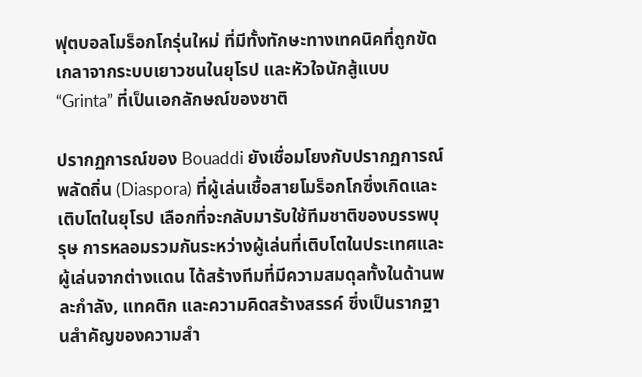ฟุตบอลโมร็อกโกรุ่นใหม่ ที่มีทั้งทักษะทางเทคนิคที่ถูกขัดเกลาจากระบบเยาวชนในยุโรป และหัวใจนักสู้แบบ “Grinta” ที่เป็นเอกลักษณ์ของชาติ

ปรากฏการณ์ของ Bouaddi ยังเชื่อมโยงกับปรากฏการณ์พลัดถิ่น (Diaspora) ที่ผู้เล่นเชื้อสายโมร็อกโกซึ่งเกิดและเติบโตในยุโรป เลือกที่จะกลับมารับใช้ทีมชาติของบรรพบุรุษ การหลอมรวมกันระหว่างผู้เล่นที่เติบโตในประเทศและผู้เล่นจากต่างแดน ได้สร้างทีมที่มีความสมดุลทั้งในด้านพละกำลัง, แทคติก และความคิดสร้างสรรค์ ซึ่งเป็นรากฐานสำคัญของความสำ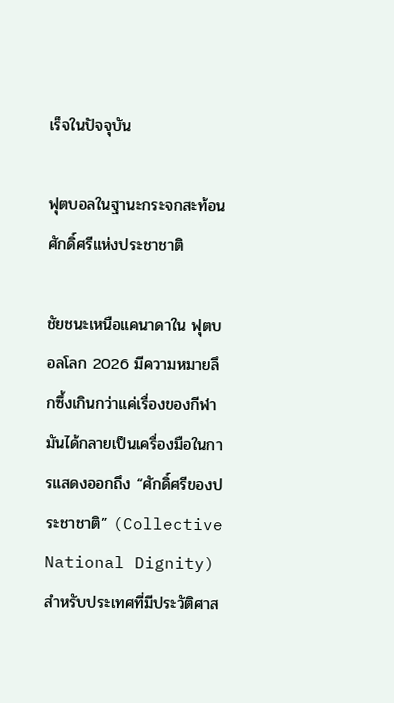เร็จในปัจจุบัน

ฟุตบอลในฐานะกระจกสะท้อนศักดิ์ศรีแห่งประชาชาติ

ชัยชนะเหนือแคนาดาใน ฟุตบอลโลก 2026 มีความหมายลึกซึ้งเกินกว่าแค่เรื่องของกีฬา มันได้กลายเป็นเครื่องมือในการแสดงออกถึง “ศักดิ์ศรีของประชาชาติ” (Collective National Dignity) สำหรับประเทศที่มีประวัติศาส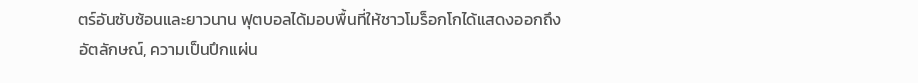ตร์อันซับซ้อนและยาวนาน ฟุตบอลได้มอบพื้นที่ให้ชาวโมร็อกโกได้แสดงออกถึงอัตลักษณ์, ความเป็นปึกแผ่น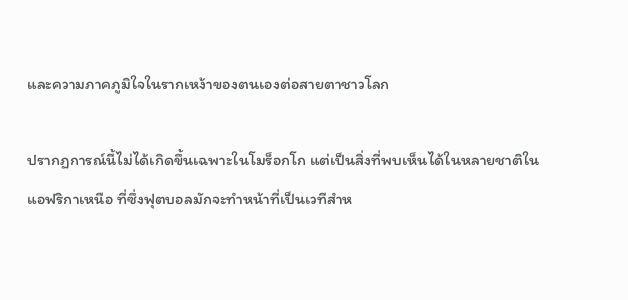และความภาคภูมิใจในรากเหง้าของตนเองต่อสายตาชาวโลก

ปรากฏการณ์นี้ไม่ได้เกิดขึ้นเฉพาะในโมร็อกโก แต่เป็นสิ่งที่พบเห็นได้ในหลายชาติในแอฟริกาเหนือ ที่ซึ่งฟุตบอลมักจะทำหน้าที่เป็นเวทีสำห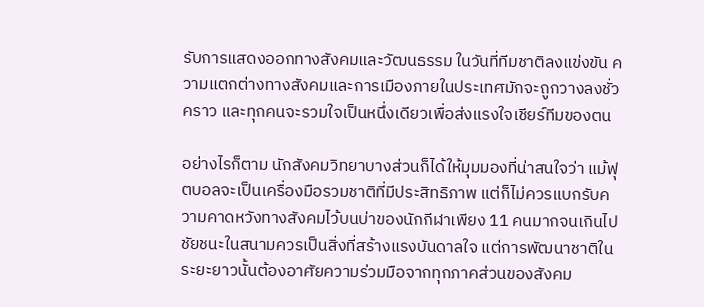รับการแสดงออกทางสังคมและวัฒนธรรม ในวันที่ทีมชาติลงแข่งขัน ความแตกต่างทางสังคมและการเมืองภายในประเทศมักจะถูกวางลงชั่วคราว และทุกคนจะรวมใจเป็นหนึ่งเดียวเพื่อส่งแรงใจเชียร์ทีมของตน

อย่างไรก็ตาม นักสังคมวิทยาบางส่วนก็ได้ให้มุมมองที่น่าสนใจว่า แม้ฟุตบอลจะเป็นเครื่องมือรวมชาติที่มีประสิทธิภาพ แต่ก็ไม่ควรแบกรับความคาดหวังทางสังคมไว้บนบ่าของนักกีฬาเพียง 11 คนมากจนเกินไป ชัยชนะในสนามควรเป็นสิ่งที่สร้างแรงบันดาลใจ แต่การพัฒนาชาติในระยะยาวนั้นต้องอาศัยความร่วมมือจากทุกภาคส่วนของสังคม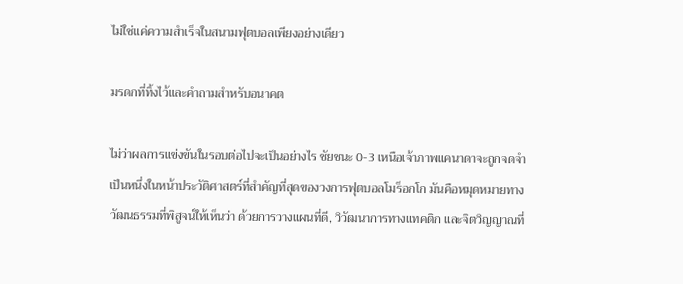ไม่ใช่แค่ความสำเร็จในสนามฟุตบอลเพียงอย่างเดียว

มรดกที่ทิ้งไว้และคำถามสำหรับอนาคต

ไม่ว่าผลการแข่งขันในรอบต่อไปจะเป็นอย่างไร ชัยชนะ 0-3 เหนือเจ้าภาพแคนาดาจะถูกจดจำเป็นหนึ่งในหน้าประวัติศาสตร์ที่สำคัญที่สุดของวงการฟุตบอลโมร็อกโก มันคือหมุดหมายทางวัฒนธรรมที่พิสูจน์ให้เห็นว่า ด้วยการวางแผนที่ดี, วิวัฒนาการทางแทคติก และจิตวิญญาณที่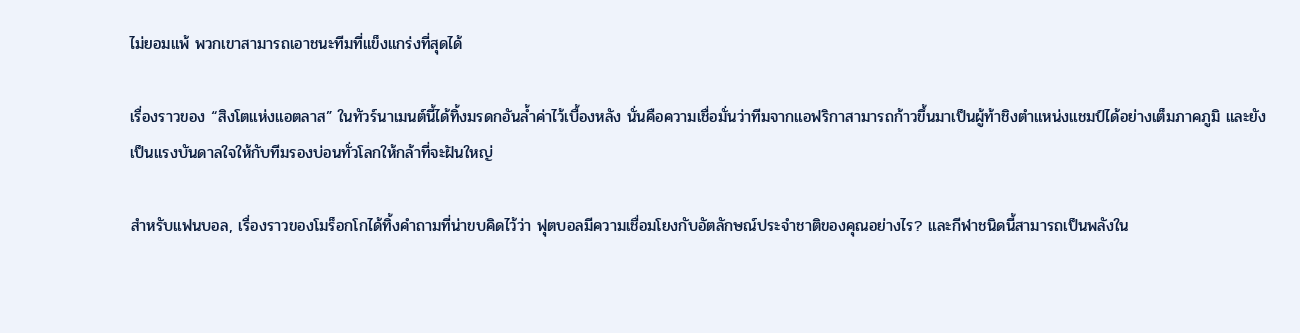ไม่ยอมแพ้ พวกเขาสามารถเอาชนะทีมที่แข็งแกร่งที่สุดได้

เรื่องราวของ “สิงโตแห่งแอตลาส” ในทัวร์นาเมนต์นี้ได้ทิ้งมรดกอันล้ำค่าไว้เบื้องหลัง นั่นคือความเชื่อมั่นว่าทีมจากแอฟริกาสามารถก้าวขึ้นมาเป็นผู้ท้าชิงตำแหน่งแชมป์ได้อย่างเต็มภาคภูมิ และยังเป็นแรงบันดาลใจให้กับทีมรองบ่อนทั่วโลกให้กล้าที่จะฝันใหญ่

สำหรับแฟนบอล, เรื่องราวของโมร็อกโกได้ทิ้งคำถามที่น่าขบคิดไว้ว่า ฟุตบอลมีความเชื่อมโยงกับอัตลักษณ์ประจำชาติของคุณอย่างไร? และกีฬาชนิดนี้สามารถเป็นพลังใน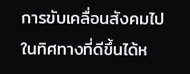การขับเคลื่อนสังคมไปในทิศทางที่ดีขึ้นได้ห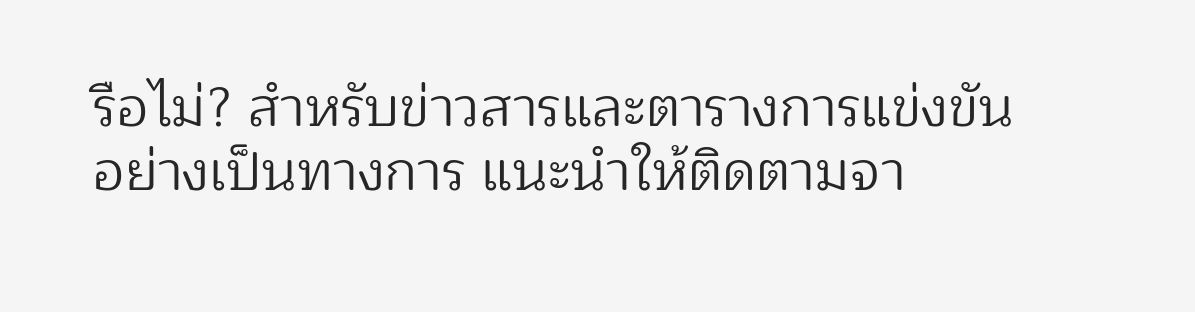รือไม่? สำหรับข่าวสารและตารางการแข่งขันอย่างเป็นทางการ แนะนำให้ติดตามจา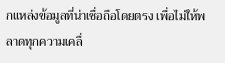กแหล่งข้อมูลที่น่าเชื่อถือโดยตรง เพื่อไม่ให้พลาดทุกความเคลื่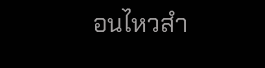อนไหวสำ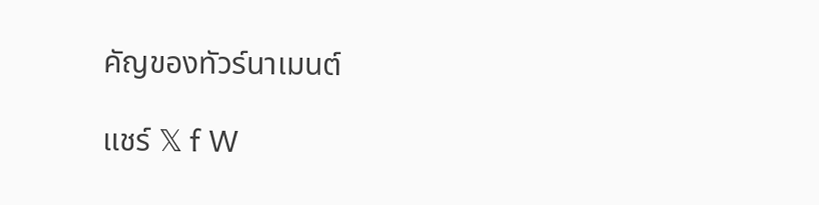คัญของทัวร์นาเมนต์

แชร์ 𝕏 f W